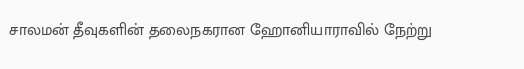சாலமன் தீவுகளின் தலைநகரான ஹோனியாராவில் நேற்று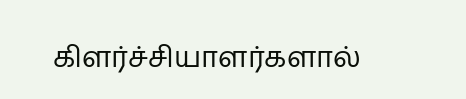கிளர்ச்சியாளர்களால்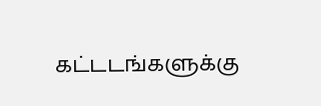கட்டடங்களுக்கு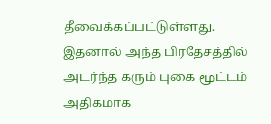தீவைக்கப்பட்டுள்ளது.
இதனால் அந்த பிரதேசத்தில் அடர்ந்த கரும் புகை மூட்டம் அதிகமாக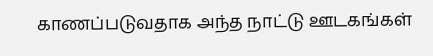காணப்படுவதாக அந்த நாட்டு ஊடகங்கள்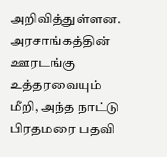அறிவித்துள்ளன.
அரசாங்கத்தின் ஊரடங்கு உத்தரவையும் மீறி, அந்த நாட்டு பிரதமரை பதவி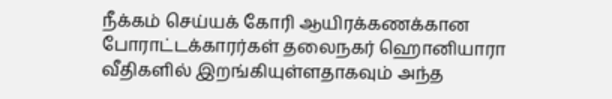நீக்கம் செய்யக் கோரி ஆயிரக்கணக்கான போராட்டக்காரர்கள் தலைநகர் ஹொனியாரா வீதிகளில் இறங்கியுள்ளதாகவும் அந்த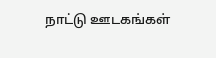நாட்டு ஊடகங்கள்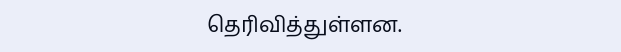தெரிவித்துள்ளன.